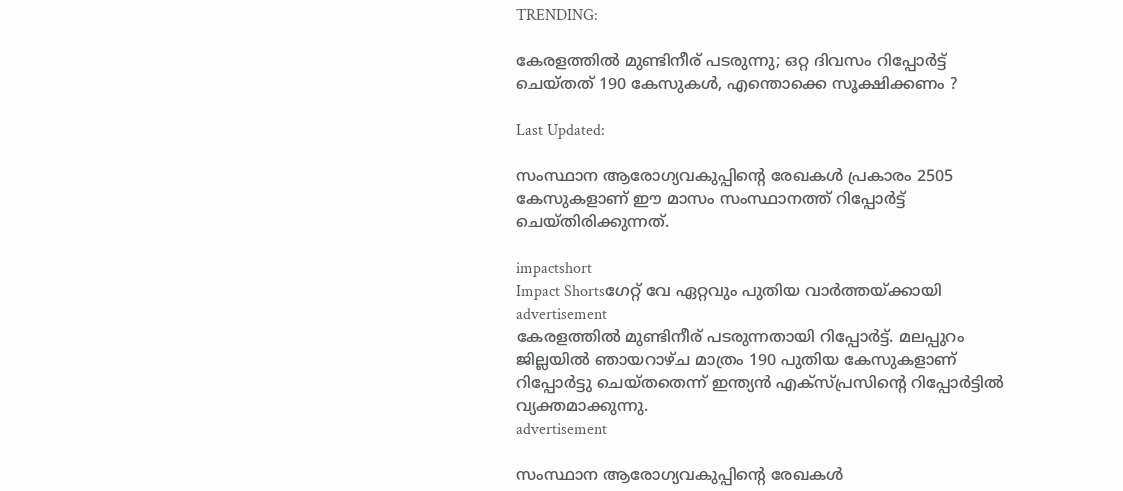TRENDING:

കേരളത്തിൽ മുണ്ടിനീര് പടരുന്നു; ഒറ്റ ദിവസം റിപ്പോര്‍ട്ട് ചെയ്തത് 190 കേസുകള്‍, എന്തൊക്കെ സൂക്ഷിക്കണം ?

Last Updated:

സംസ്ഥാന ആരോഗ്യവകുപ്പിന്റെ രേഖകള്‍ പ്രകാരം 2505 കേസുകളാണ് ഈ മാസം സംസ്ഥാനത്ത് റിപ്പോര്‍ട്ട് ചെയ്തിരിക്കുന്നത്.

impactshort
Impact Shortsഗേറ്റ് വേ ഏറ്റവും പുതിയ വാർത്തയ്ക്കായി
advertisement
കേരളത്തില്‍ മുണ്ടിനീര് പടരുന്നതായി റിപ്പോര്‍ട്ട്. മലപ്പുറം ജില്ലയില്‍ ഞായറാഴ്ച മാത്രം 190 പുതിയ കേസുകളാണ് റിപ്പോര്‍ട്ടു ചെയ്തതെന്ന് ഇന്ത്യന്‍ എക്‌സ്പ്രസിന്റെ റിപ്പോര്‍ട്ടില്‍ വ്യക്തമാക്കുന്നു.
advertisement

സംസ്ഥാന ആരോഗ്യവകുപ്പിന്റെ രേഖകള്‍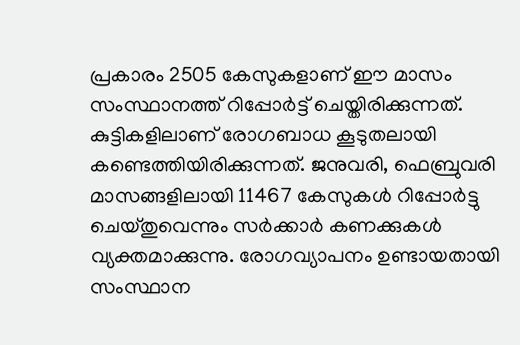പ്രകാരം 2505 കേസുകളാണ് ഈ മാസം സംസ്ഥാനത്ത് റിപ്പോര്‍ട്ട് ചെയ്തിരിക്കുന്നത്. കുട്ടികളിലാണ് രോഗബാധ കൂടുതലായി കണ്ടെത്തിയിരിക്കുന്നത്. ജനുവരി, ഫെബ്രുവരി മാസങ്ങളിലായി 11467 കേസുകള്‍ റിപ്പോര്‍ട്ടു ചെയ്തുവെന്നും സര്‍ക്കാര്‍ കണക്കുകള്‍ വ്യക്തമാക്കുന്നു. രോഗവ്യാപനം ഉണ്ടായതായി സംസ്ഥാന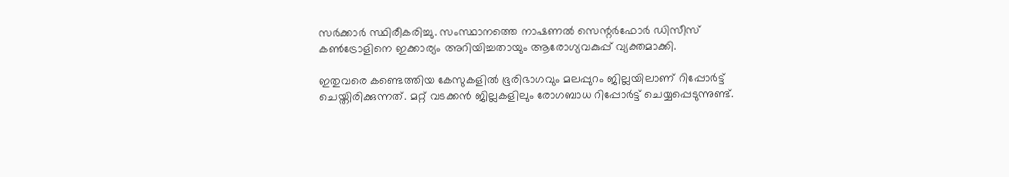സര്‍ക്കാര്‍ സ്ഥിരീകരിച്ചു. സംസ്ഥാനത്തെ നാഷണല്‍ സെന്റര്‍ഫോര്‍ ഡിസീസ് കണ്‍ട്രോളിനെ ഇക്കാര്യം അറിയിച്ചതായും ആരോഗ്യവകുപ്പ് വ്യക്തമാക്കി.

ഇതുവരെ കണ്ടെത്തിയ കേസുകളില്‍ ഭൂരിഭാഗവും മലപ്പുറം ജില്ലയിലാണ് റിപ്പോര്‍ട്ട് ചെയ്തിരിക്കുന്നത്. മറ്റ് വടക്കന്‍ ജില്ലകളിലും രോഗബാധ റിപ്പോര്‍ട്ട് ചെയ്യപ്പെടുന്നുണ്ട്.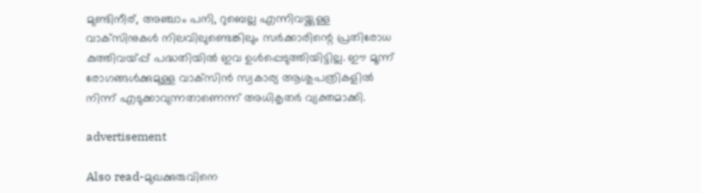മുണ്ടിനീര്, അഞ്ചാം പനി, റുബെല്ല എന്നിവയ്ക്കുള്ള വാക്‌സിനുകള്‍ നിലവിലുണ്ടെങ്കിലും സര്‍ക്കാരിന്റെ പ്രതിരോധ കുത്തിവയ്പ്പ് പദ്ധതിയില്‍ ഇവ ഉള്‍പ്പെടുത്തിയിട്ടില്ല. ഈ മൂന്ന് രോഗങ്ങള്‍ക്കുമുള്ള വാക്‌സിന്‍ സ്വകാര്യ ആശുപത്രികളില്‍ നിന്ന് എടുക്കാവുന്നതാണെന്ന് അധികൃതര്‍ വ്യക്തമാക്കി.

advertisement

Also read-മുഖക്കുരുവിനെ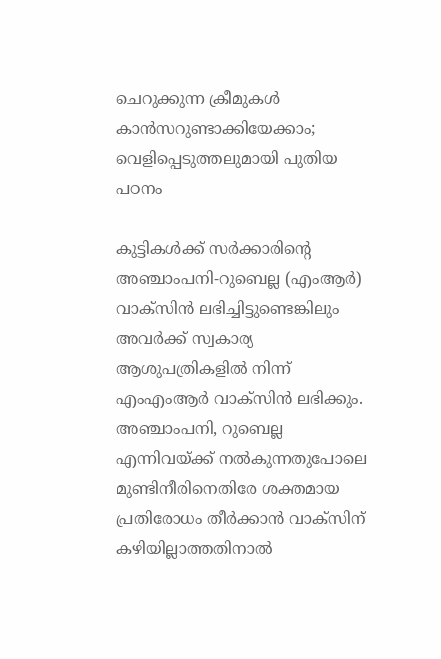ചെറുക്കുന്ന ക്രീമുകൾ കാന്‍സറുണ്ടാക്കിയേക്കാം; വെളിപ്പെടുത്തലുമായി പുതിയ പഠനം

കുട്ടികള്‍ക്ക് സര്‍ക്കാരിന്റെ അഞ്ചാംപനി-റുബെല്ല (എംആര്‍) വാക്‌സിന്‍ ലഭിച്ചിട്ടുണ്ടെങ്കിലും അവര്‍ക്ക് സ്വകാര്യ ആശുപത്രികളില്‍ നിന്ന് എംഎംആര്‍ വാക്‌സിന്‍ ലഭിക്കും. അഞ്ചാംപനി, റുബെല്ല എന്നിവയ്ക്ക് നല്‍കുന്നതുപോലെ മുണ്ടിനീരിനെതിരേ ശക്തമായ പ്രതിരോധം തീര്‍ക്കാന്‍ വാക്‌സിന് കഴിയില്ലാത്തതിനാല്‍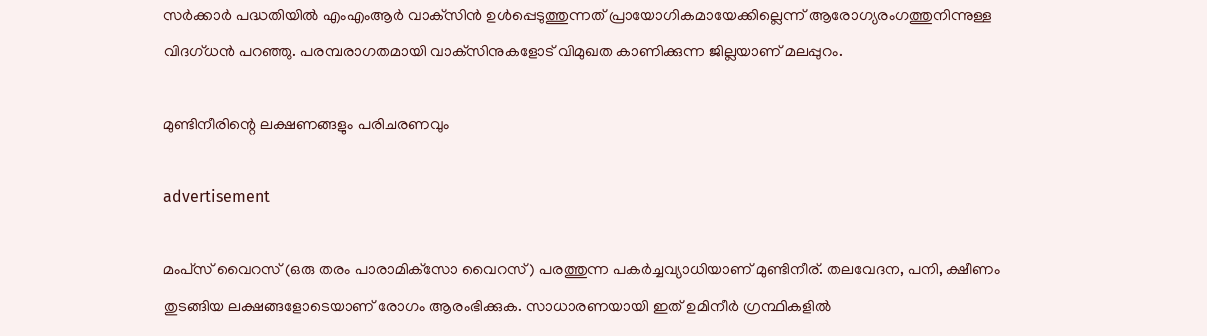സര്‍ക്കാര്‍ പദ്ധതിയില്‍ എംഎംആര്‍ വാക്‌സിന്‍ ഉള്‍പ്പെടുത്തുന്നത് പ്രായോഗികമായേക്കില്ലെന്ന് ആരോഗ്യരംഗത്തുനിന്നുള്ള വിദഗ്ധന്‍ പറഞ്ഞു. പരമ്പരാഗതമായി വാക്‌സിനുകളോട് വിമുഖത കാണിക്കുന്ന ജില്ലയാണ് മലപ്പുറം.

മുണ്ടിനീരിന്റെ ലക്ഷണങ്ങളും പരിചരണവും

advertisement

മംപ്‌സ് വൈറസ് (ഒരു തരം പാരാമിക്‌സോ വൈറസ്) പരത്തുന്ന പകര്‍ച്ചവ്യാധിയാണ് മുണ്ടിനീര്. തലവേദന, പനി, ക്ഷീണം തുടങ്ങിയ ലക്ഷങ്ങളോടെയാണ് രോഗം ആരംഭിക്കുക. സാധാരണയായി ഇത് ഉമിനീര്‍ ഗ്രന്ഥികളില്‍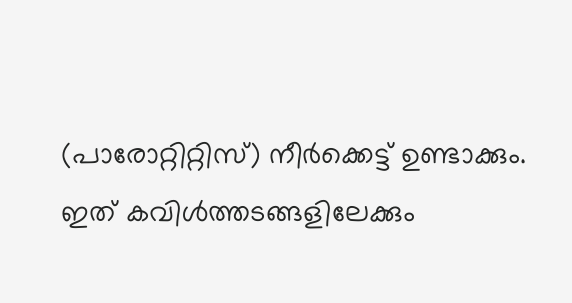(പാരോറ്റിറ്റിസ്) നീര്‍ക്കെട്ട് ഉണ്ടാക്കും. ഇത് കവിള്‍ത്തടങ്ങളിലേക്കും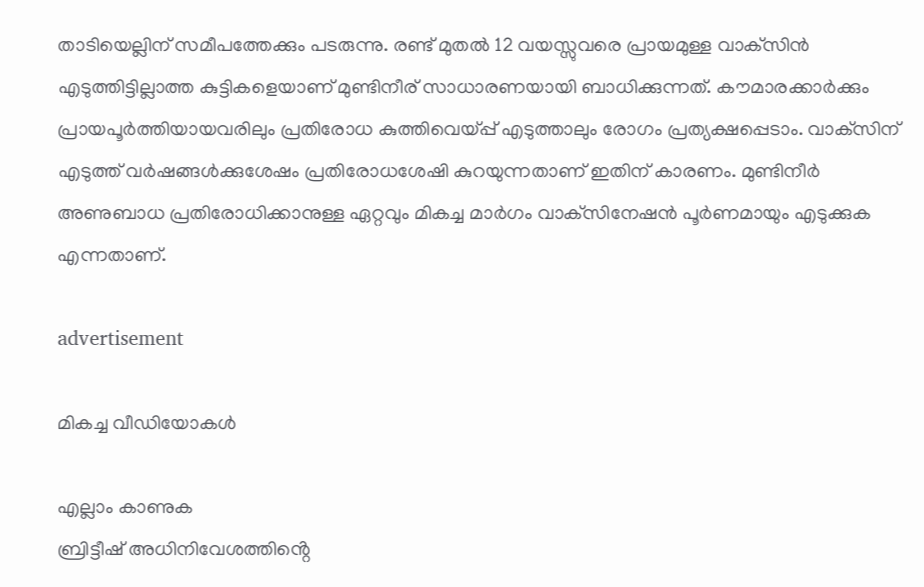താടിയെല്ലിന് സമീപത്തേക്കും പടരുന്നു. രണ്ട് മുതല്‍ 12 വയസ്സുവരെ പ്രായമുള്ള വാക്‌സിന്‍ എടുത്തിട്ടില്ലാത്ത കുട്ടികളെയാണ് മുണ്ടിനീര് സാധാരണയായി ബാധിക്കുന്നത്. കൗമാരക്കാര്‍ക്കും പ്രായപൂര്‍ത്തിയായവരിലും പ്രതിരോധ കുത്തിവെയ്പ്പ് എടുത്താലും രോഗം പ്രത്യക്ഷപ്പെടാം. വാക്‌സിന് എടുത്ത് വര്‍ഷങ്ങള്‍ക്കുശേഷം പ്രതിരോധശേഷി കുറയുന്നതാണ് ഇതിന് കാരണം. മുണ്ടിനീര്‍ അണുബാധ പ്രതിരോധിക്കാനുള്ള ഏറ്റവും മികച്ച മാര്‍ഗം വാക്‌സിനേഷന്‍ പൂര്‍ണമായും എടുക്കുക എന്നതാണ്.

advertisement

മികച്ച വീഡിയോകൾ

എല്ലാം കാണുക
ബ്രിട്ടീഷ് അധിനിവേശത്തിൻ്റെ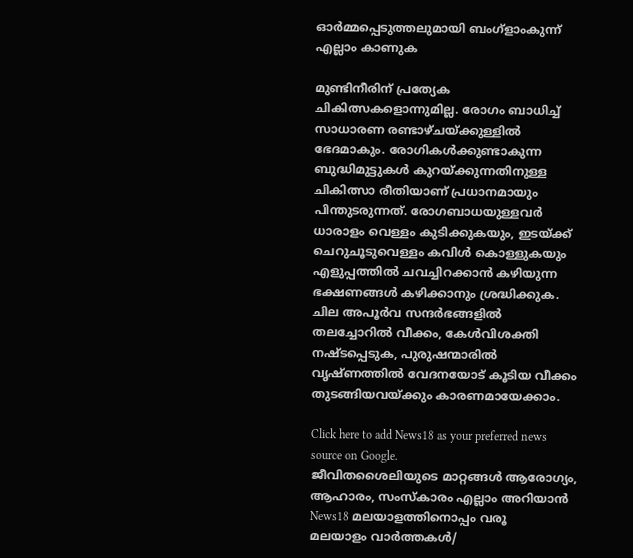ഓർമ്മപ്പെടുത്തലുമായി ബംഗ്ളാംകുന്ന്
എല്ലാം കാണുക

മുണ്ടിനീരിന് പ്രത്യേക ചികിത്സകളൊന്നുമില്ല. രോഗം ബാധിച്ച് സാധാരണ രണ്ടാഴ്ചയ്ക്കുള്ളില്‍ ഭേദമാകും. രോഗികള്‍ക്കുണ്ടാകുന്ന ബുദ്ധിമുട്ടുകള്‍ കുറയ്ക്കുന്നതിനുള്ള ചികിത്സാ രീതിയാണ് പ്രധാനമായും പിന്തുടരുന്നത്. രോഗബാധയുള്ളവര്‍ ധാരാളം വെള്ളം കുടിക്കുകയും, ഇടയ്ക്ക് ചെറുചൂടുവെള്ളം കവിള്‍ കൊള്ളുകയും എളുപ്പത്തില്‍ ചവച്ചിറക്കാന്‍ കഴിയുന്ന ഭക്ഷണങ്ങള്‍ കഴിക്കാനും ശ്രദ്ധിക്കുക. ചില അപൂര്‍വ സന്ദര്‍ഭങ്ങളില്‍ തലച്ചോറില്‍ വീക്കം, കേള്‍വിശക്തി നഷ്ടപ്പെടുക, പുരുഷന്മാരില്‍ വൃഷ്ണത്തില്‍ വേദനയോട് കൂടിയ വീക്കം തുടങ്ങിയവയ്ക്കും കാരണമായേക്കാം.

Click here to add News18 as your preferred news source on Google.
ജീവിതശൈലിയുടെ മാറ്റങ്ങൾ ആരോഗ്യം, ആഹാരം, സംസ്കാരം എല്ലാം അറിയാൻ News18 മലയാളത്തിനൊപ്പം വരൂ
മലയാളം വാർത്തകൾ/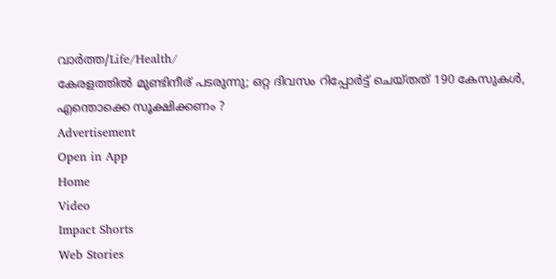വാർത്ത/Life/Health/
കേരളത്തിൽ മുണ്ടിനീര് പടരുന്നു; ഒറ്റ ദിവസം റിപ്പോര്‍ട്ട് ചെയ്തത് 190 കേസുകള്‍, എന്തൊക്കെ സൂക്ഷിക്കണം ?
Advertisement
Open in App
Home
Video
Impact Shorts
Web Stories